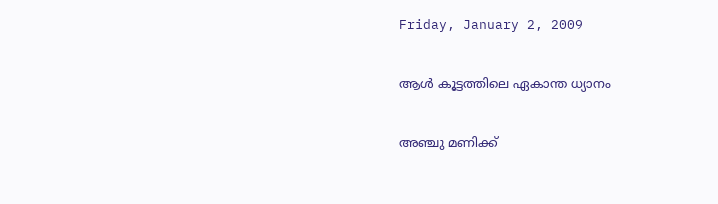Friday, January 2, 2009

ആള്‍ കൂട്ടത്തിലെ ഏകാന്ത ധ്യാനം

അഞ്ചു മണിക്ക്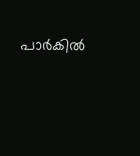പാര്‍കില്‍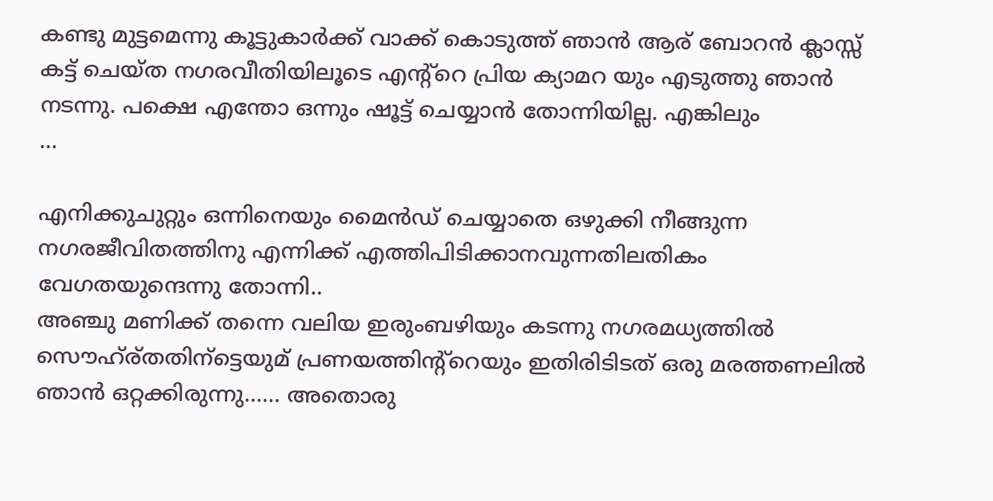കണ്ടു മുട്ടമെന്നു കൂട്ടുകാര്‍ക്ക് വാക്ക് കൊടുത്ത് ഞാന്‍ ആര് ബോറന്‍ ക്ലാസ്സ് കട്ട് ചെയ്ത നഗരവീതിയിലൂടെ എന്റ്റെ പ്രിയ ക്യാമറ യും എടുത്തു ഞാന്‍ നടന്നു. പക്ഷെ എന്തോ ഒന്നും ഷൂട്ട് ചെയ്യാന്‍ തോന്നിയില്ല. എങ്കിലും
...

എനിക്കുചുറ്റും ഒന്നിനെയും മൈന്‍ഡ് ചെയ്യാതെ ഒഴുക്കി നീങ്ങുന്ന നഗരജീവിതത്തിനു എന്നിക്ക് എത്തിപിടിക്കാനവുന്നതിലതികം വേഗതയുന്ദെന്നു തോന്നി..
അഞ്ചു മണിക്ക് തന്നെ വലിയ ഇരുംബഴിയും കടന്നു നഗരമധ്യത്തില്‍ സൌഹ്ര്തതിന്ട്ടെയുമ് പ്രണയത്തിന്റ്റെയും ഇതിരിടിടത് ഒരു മരത്തണലില്‍ ഞാന്‍ ഒറ്റക്കിരുന്നു...... അതൊരു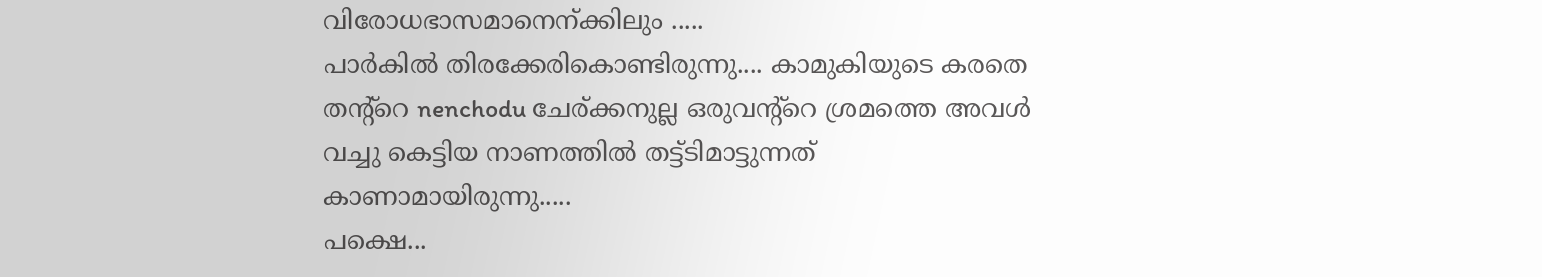വിരോധഭാസമാനെന്ക്കിലും .....
പാര്‍കില്‍ തിരക്കേരികൊണ്ടിരുന്നു.... കാമുകിയുടെ കരതെ തന്റ്റെ nenchodu ചേര്ക്കനുല്ല ഒരുവന്റ്റെ ശ്രമത്തെ അവള്‍ വച്ചു കെട്ടിയ നാണത്തില്‍ തട്ട്ടിമാട്ടുന്നത് കാണാമായിരുന്നു.....
പക്ഷെ...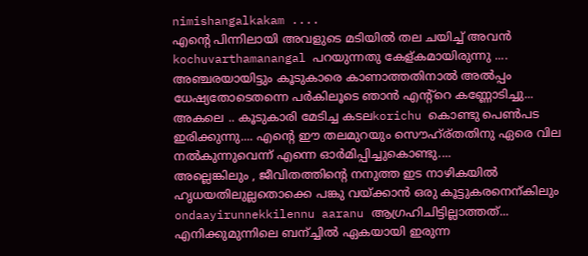nimishangalkakam ....
എന്റെ പിന്നിലായി അവളുടെ മടിയില്‍ തല ചയിച്ച് അവന്‍ kochuvarthamanangal പറയുന്നതു കേള്കമായിരുന്നു ....
അഞ്ചരയായിട്ടും കൂടുകാരെ കാണാത്തതിനാല്‍ അല്‍പ്പം ധേഷ്യതോടെതന്നെ പര്‍കിലൂടെ ഞാന്‍ എന്റ്റെ കണ്ണോടിച്ചു...
അകലെ .. കൂടുകാരി മേടിച്ച കടലkorichu കൊണ്ടു പെണ്‍പട ഇരിക്കുന്നു.... എന്റെ ഈ തലമുറയും സൌഹ്ര്തതിനു ഏരെ വില നല്‍കുന്നുവെന്ന് എന്നെ ഓര്‍മിപ്പിച്ചുകൊണ്ടു....
അല്ലെങ്കിലും , ജീവിതത്തിന്റെ നനുത്ത ഇട നാഴികയില്‍ ഹൃധയതിലുല്ലതൊക്കെ പങ്കു വയ്ക്കാന്‍ ഒരു കൂട്ടുകരനെന്കിലും ondaayirunnekkilennu aaranu ആഗ്രഹിചിട്ടില്ലാത്തത്...
എനിക്കുമുന്നിലെ ബന്ച്ചില്‍ ഏകയായി ഇരുന്ന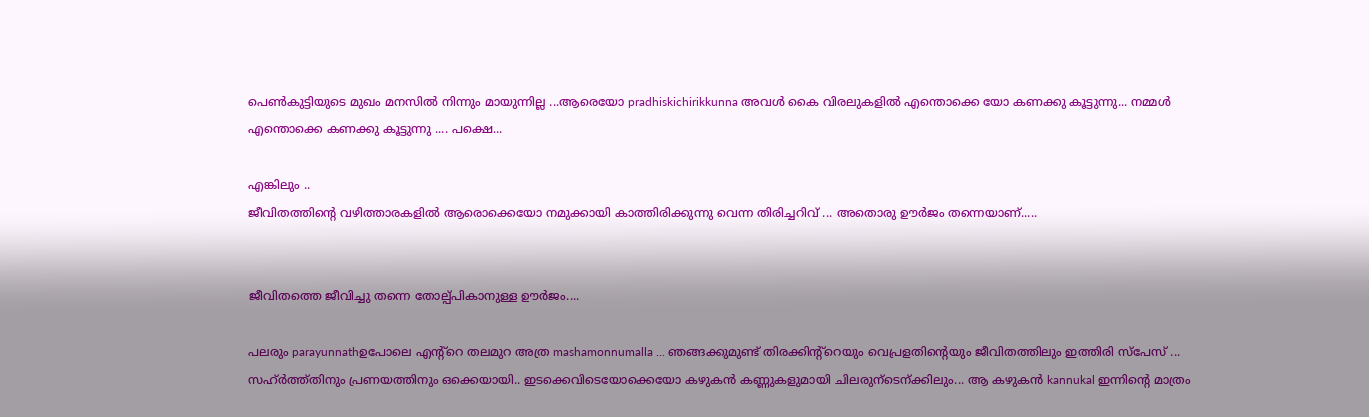പെണ്‍കുട്ടിയുടെ മുഖം മനസില്‍ നിന്നും മായുന്നില്ല ...ആരെയോ pradhiskichirikkunna അവള്‍ കൈ വിരലുകളില്‍ എന്തൊക്കെ യോ കണക്കു കൂട്ടുന്നു... നമ്മള്‍ എന്തൊക്കെ കണക്കു കൂട്ടുന്നു .... പക്ഷെ...

എങ്കിലും ..
ജീവിതത്തിന്റെ വഴിത്താരകളില്‍ ആരൊക്കെയോ നമുക്കായി കാത്തിരിക്കുന്നു വെന്ന തിരിച്ചറിവ് ... അതൊരു ഊര്‍ജം തന്നെയാണ്.....


ജീവിതത്തെ ജീവിച്ചു തന്നെ തോല്പ്പികാനുള്ള ഊര്‍ജം....

പലരും parayunnathഉപോലെ എന്റ്റെ തലമുറ അത്ര mashamonnumalla ... ഞങ്ങക്കുമുണ്ട് തിരക്കിന്റ്റെയും വെപ്രളതിന്റെയും ജീവിതത്തിലും ഇത്തിരി സ്പേസ് ... സഹ്ര്‍ത്ത്തിനും പ്രണയത്തിനും ഒക്കെയായി.. ഇടക്കെവിടെയോക്കെയോ കഴുകന്‍ കണ്ണുകളുമായി ചിലരുന്ടെന്ക്കിലും... ആ കഴുകന്‍ kannukal ഇന്നിന്റെ മാത്രം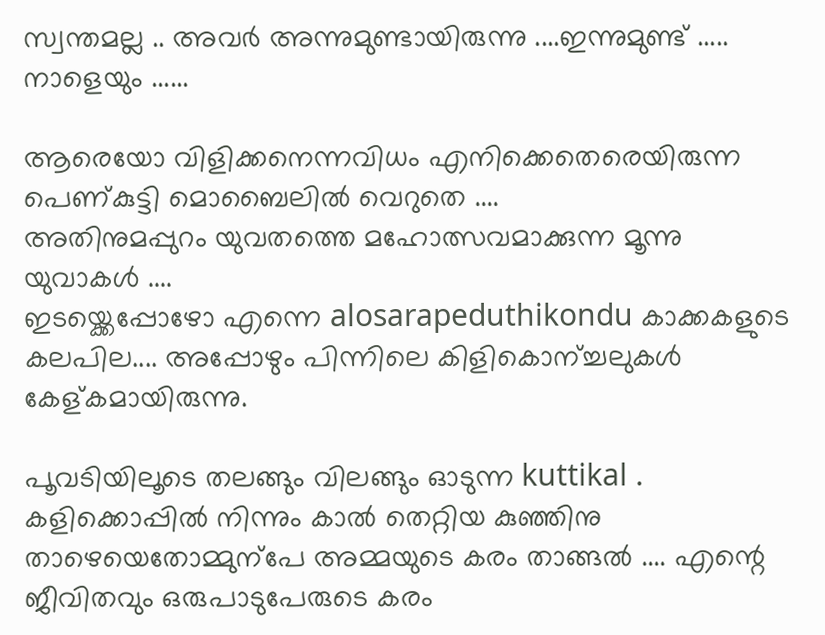സ്വന്തമല്ല .. അവര്‍ അന്നുമുണ്ടായിരുന്നു ....ഇന്നുമുണ്ട് ..... നാളെയും ......

ആരെയോ വിളിക്കനെന്നവിധം എനിക്കെതെരെയിരുന്ന പെണ്കുട്ടി മൊബൈലില്‍ വെറുതെ ....
അതിനുമപ്പുറം യുവതത്തെ മഹോത്സവമാക്കുന്ന മൂന്നു യുവാകള്‍ ....
ഇടയ്ക്കെപ്പോഴോ എന്നെ alosarapeduthikondu കാക്കകളുടെ കലപില.... അപ്പോഴും പിന്നിലെ കിളികൊന്ച്ചലുകള്‍ കേള്കമായിരുന്നു.

പൂവടിയിലൂടെ തലങ്ങും വിലങ്ങും ഓടുന്ന kuttikal . കളിക്കൊപ്പില്‍ നിന്നും കാല്‍ തെറ്റിയ കുഞ്ഞിനു താഴെയെതോമ്മുന്പേ അമ്മയുടെ കരം താങ്ങല്‍ .... എന്റെ ജീവിതവും ഒരുപാടുപേരുടെ കരം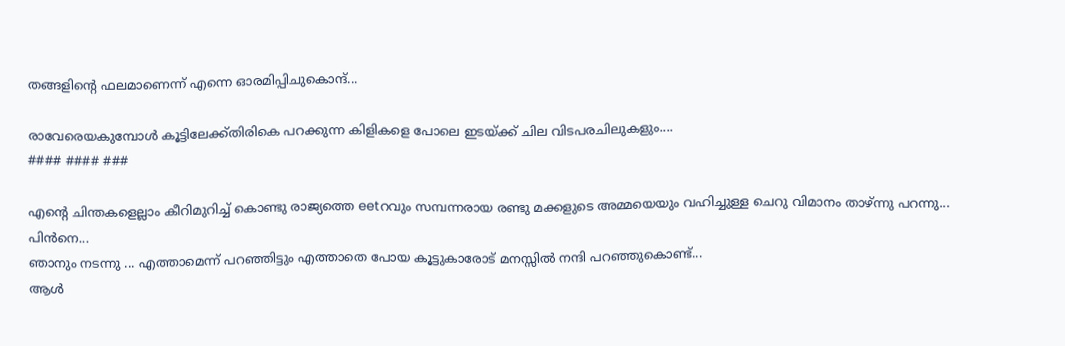തങ്ങളിന്റെ ഫലമാണെന്ന് എന്നെ ഓരമിപ്പിചുകൊന്ദ്...

രാവേരെയകുമ്പോള്‍ കൂട്ടിലേക്ക്തിരികെ പറക്കുന്ന കിളികളെ പോലെ ഇടയ്ക്ക് ചില വിടപരചിലുകളും....
#### #### ###

എന്റെ ചിന്തകളെല്ലാം കീറിമുറിച്ച്‌ കൊണ്ടു രാജ്യത്തെ eetറവും സമ്പന്നരായ രണ്ടു മക്കളുടെ അമ്മയെയും വഹിച്ചുള്ള ചെറു വിമാനം താഴ്ന്നു പറന്നു...
പിന്‍നെ...
ഞാനും നടന്നു ... എത്താമെന്ന് പറഞ്ഞിട്ടും എത്താതെ പോയ കൂട്ടുകാരോട് മനസ്സില്‍ നന്ദി പറഞ്ഞുകൊണ്ട്...
ആള്‍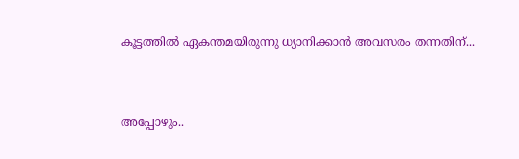കൂട്ടത്തില്‍ ഏകന്തമയിരുന്നു ധ്യാനിക്കാന്‍ അവസരം തന്നതിന്...


അപ്പോഴും..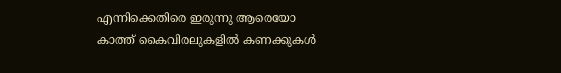എന്നിക്കെതിരെ ഇരുന്നു ആരെയോ കാത്ത് കൈവിരലുകളില്‍ കണക്കുകള്‍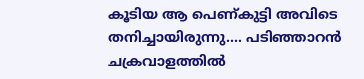കൂടിയ ആ പെണ്കുട്ടി അവിടെ തനിച്ചായിരുന്നു.... പടിഞ്ഞാറന്‍ ചക്രവാളത്തില്‍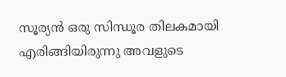സൂര്യന്‍ ഒരു സിന്ധൂര തിലകമായി എരിങ്ങിയിരുന്നു അവളുടെ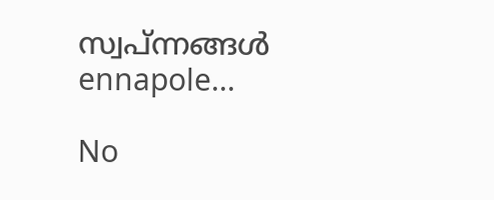സ്വപ്ന്നങ്ങള്‍ ennapole...

No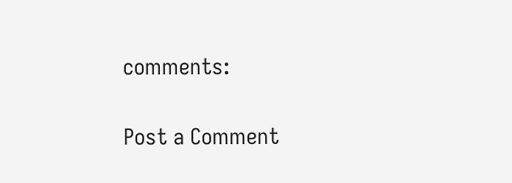comments:

Post a Comment